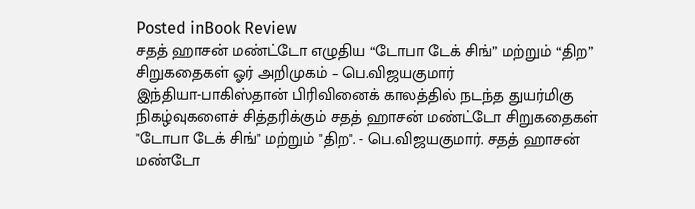Posted inBook Review
சதத் ஹாசன் மண்ட்டோ எழுதிய “டோபா டேக் சிங்” மற்றும் “திற” சிறுகதைகள் ஓர் அறிமுகம் – பெ.விஜயகுமார்
இந்தியா-பாகிஸ்தான் பிரிவினைக் காலத்தில் நடந்த துயர்மிகு நிகழ்வுகளைச் சித்தரிக்கும் சதத் ஹாசன் மண்ட்டோ சிறுகதைகள் "டோபா டேக் சிங்" மற்றும் "திற". - பெ.விஜயகுமார். சதத் ஹாசன் மண்டோ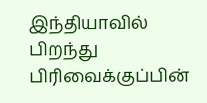இந்தியாவில் பிறந்து பிரிவைக்குப்பின்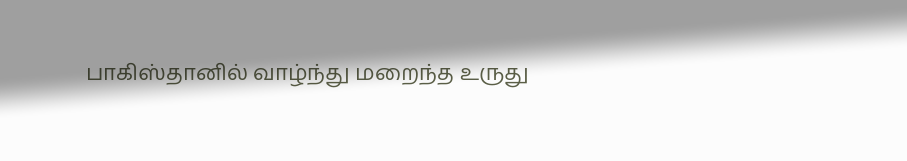பாகிஸ்தானில் வாழ்ந்து மறைந்த உருது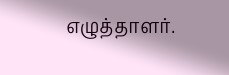எழுத்தாளர்.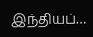இந்தியப்…